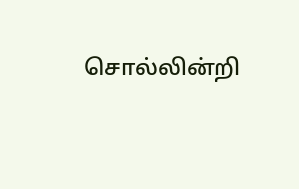சொல்லின்றி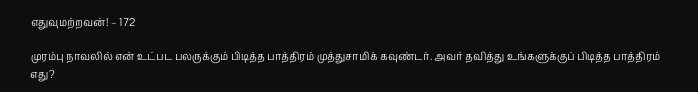எதுவுமற்றவன்! – 172

முரம்பு நாவலில் என் உட்பட பலருக்கும் பிடித்த பாத்திரம் முத்துசாமிக் கவுண்டர். அவர் தவித்து உங்களுக்குப் பிடித்த பாத்திரம் எது?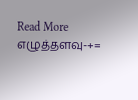Read More
எழுத்தளவு-+=